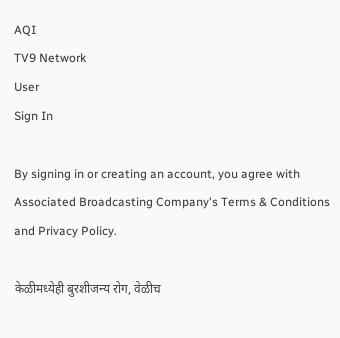AQI
TV9 Network
User
Sign In

By signing in or creating an account, you agree with Associated Broadcasting Company's Terms & Conditions and Privacy Policy.

केळीमध्येही बुरशीजन्य रोग, वेळीच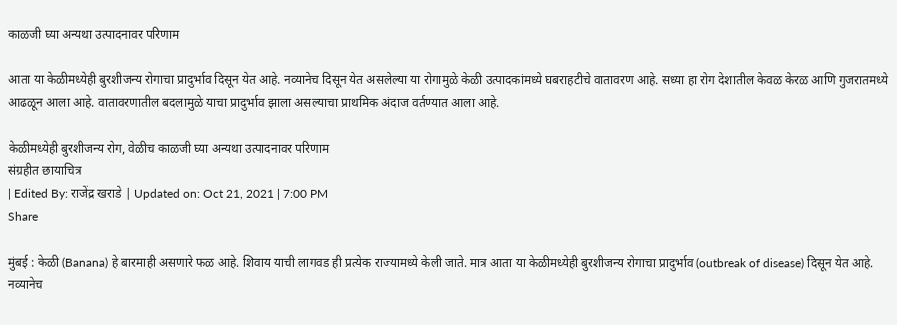काळजी घ्या अन्यथा उत्पादनावर परिणाम

आता या केळीमध्येही बुरशीजन्य रोगाचा प्रादुर्भाव दिसून येत आहे. नव्यानेच दिसून येत असलेल्या या रोगामुळे केळी उत्पादकांमध्ये घबराहटीचे वातावरण आहे. सध्या हा रोग देशातील केवळ केरळ आणि गुजरातमध्ये आढळून आला आहे. वातावरणातील बदलामुळे याचा प्रादुर्भाव झाला असल्याचा प्राथमिक अंदाज वर्तण्यात आला आहे.

केळीमध्येही बुरशीजन्य रोग, वेळीच काळजी घ्या अन्यथा उत्पादनावर परिणाम
संग्रहीत छायाचित्र
| Edited By: राजेंद्र खराडे | Updated on: Oct 21, 2021 | 7:00 PM
Share

मुंबई : केळी (Banana) हे बारमाही असणारे फळ आहे. शिवाय याची लागवड ही प्रत्येक राज्यामध्ये केली जाते. मात्र आता या केळीमध्येही बुरशीजन्य रोगाचा प्रादुर्भाव (outbreak of disease) दिसून येत आहे. नव्यानेच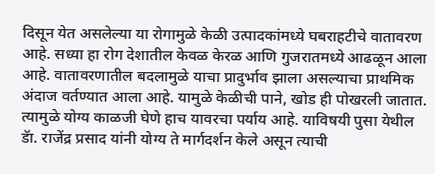दिसून येत असलेल्या या रोगामुळे केळी उत्पादकांमध्ये घबराहटीचे वातावरण आहे. सध्या हा रोग देशातील केवळ केरळ आणि गुजरातमध्ये आढळून आला आहे. वातावरणातील बदलामुळे याचा प्रादुर्भाव झाला असल्याचा प्राथमिक अंदाज वर्तण्यात आला आहे. यामुळे केळीची पाने, खोड ही पोखरली जातात. त्यामुळे योग्य काळजी घेणे हाच यावरचा पर्याय आहे. याविषयी पुसा येथील डॅा. राजेंद्र प्रसाद यांनी योग्य ते मार्गदर्शन केले असून त्याची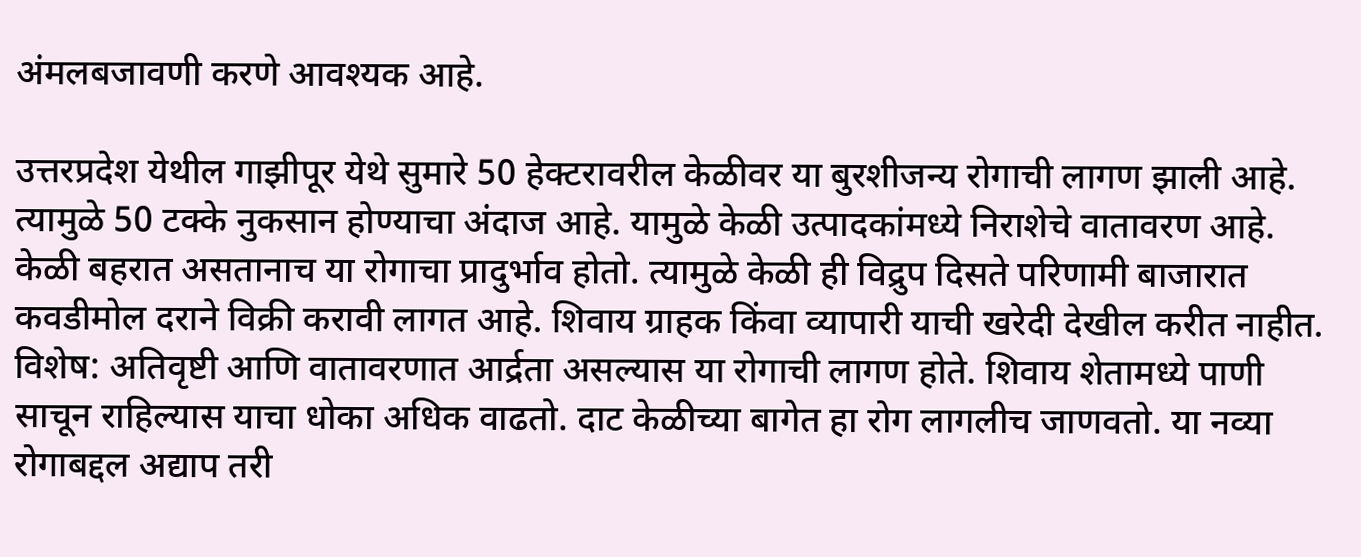अंमलबजावणी करणे आवश्यक आहे.

उत्तरप्रदेश येथील गाझीपूर येथे सुमारे 50 हेक्टरावरील केळीवर या बुरशीजन्य रोगाची लागण झाली आहे. त्यामुळे 50 टक्के नुकसान होण्याचा अंदाज आहे. यामुळे केळी उत्पादकांमध्ये निराशेचे वातावरण आहे. केळी बहरात असतानाच या रोगाचा प्रादुर्भाव होतो. त्यामुळे केळी ही विद्रुप दिसते परिणामी बाजारात कवडीमोल दराने विक्री करावी लागत आहे. शिवाय ग्राहक किंवा व्यापारी याची खरेदी देखील करीत नाहीत. विशेष: अतिवृष्टी आणि वातावरणात आर्द्रता असल्यास या रोगाची लागण होते. शिवाय शेतामध्ये पाणी साचून राहिल्यास याचा धोका अधिक वाढतो. दाट केळीच्या बागेत हा रोग लागलीच जाणवतो. या नव्या रोगाबद्दल अद्याप तरी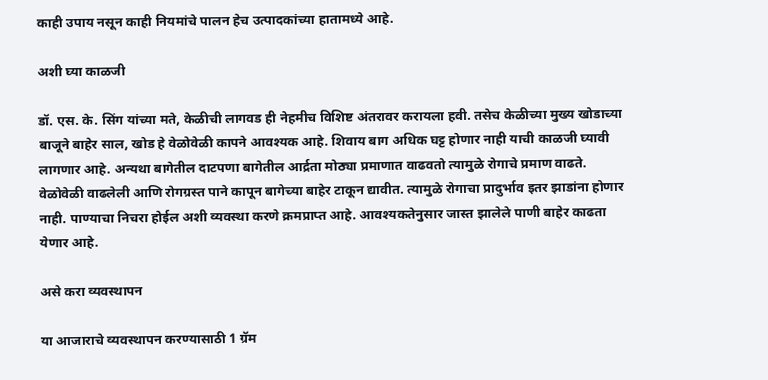काही उपाय नसून काही नियमांचे पालन हेच उत्पादकांच्या हातामध्ये आहे.

अशी घ्या काळजी

डॉ. एस. के. सिंग यांच्या मते, केळीची लागवड ही नेहमीच विशिष्ट अंतरावर करायला हवी. तसेच केळीच्या मुख्य खोडाच्या बाजूने बाहेर साल, खोड हे वेळोवेळी कापने आवश्यक आहे. शिवाय बाग अधिक घट्ट होणार नाही याची काळजी घ्यावी लागणार आहे. अन्यथा बागेतील दाटपणा बागेतील आर्द्रता मोठ्या प्रमाणात वाढवतो त्यामुळे रोगाचे प्रमाण वाढते. वेळोवेळी वाढलेली आणि रोगग्रस्त पाने कापून बागेच्या बाहेर टाकून द्यावीत. त्यामुळे रोगाचा प्रादुर्भाव इतर झाडांना होणार नाही. पाण्याचा निचरा होईल अशी व्यवस्था करणे क्रमप्राप्त आहे. आवश्यकतेनुसार जास्त झालेले पाणी बाहेर काढता येणार आहे.

असे करा व्यवस्थापन

या आजाराचे व्यवस्थापन करण्यासाठी 1 ग्रॅम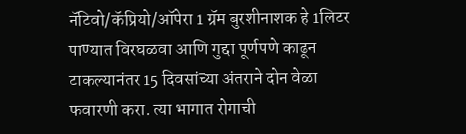नॅटिवो/कॅप्रियो/ऑपेरा 1 ग्रॅम बुरशीनाशक हे 1लिटर पाण्यात विरघळवा आणि गुद्दा पूर्णपणे काढून टाकल्यानंतर 15 दिवसांच्या अंतराने दोन वेळा फवारणी करा. त्या भागात रोगाची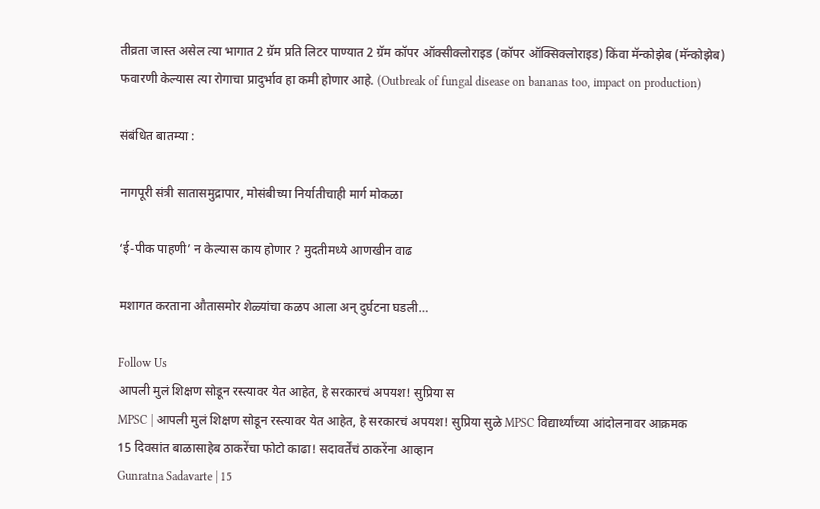तीव्रता जास्त असेल त्या भागात 2 ग्रॅम प्रति लिटर पाण्यात 2 ग्रॅम कॉपर ऑक्सीक्लोराइड (कॉपर ऑक्सिक्लोराइड) किंवा मॅन्कोझेब (मॅन्कोझेब) फवारणी केल्यास त्या रोगाचा प्रादुर्भाव हा कमी होणार आहे. (Outbreak of fungal disease on bananas too, impact on production)

संबंधित बातम्या :

नागपूरी संत्री सातासमुद्रापार, मोसंबीच्या निर्यातीचाही मार्ग मोकळा

‘ई-पीक पाहणी’ न केल्यास काय होणार ? मुदतीमध्ये आणखीन वाढ

मशागत करताना औतासमोर शेळ्यांचा कळप आला अन् दुर्घटना घडली…

Follow Us
आपली मुलं शिक्षण सोडून रस्त्यावर येत आहेत, हे सरकारचं अपयश! सुप्रिया स
MPSC | आपली मुलं शिक्षण सोडून रस्त्यावर येत आहेत, हे सरकारचं अपयश! सुप्रिया सुळे MPSC विद्यार्थ्यांच्या आंदोलनावर आक्रमक
15 दिवसांत बाळासाहेब ठाकरेंचा फोटो काढा! सदावर्तेंचं ठाकरेंना आव्हान
Gunratna Sadavarte | 15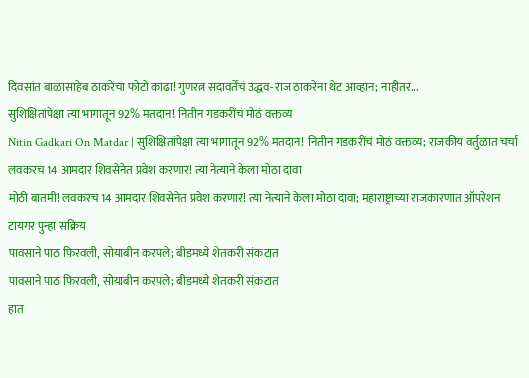दिवसांत बाळासाहेब ठाकरेंचा फोटो काढा! गुणरत्न सदावर्तेंचं उद्धव-राज ठाकरेंना थेट आव्हान; नाहीतर...
सुशिक्षितांपेक्षा त्या भागातून 92% मतदान! नितीन गडकरींचं मोठं वक्तव्य
Nitin Gadkari On Matdar | सुशिक्षितांपेक्षा त्या भागातून 92% मतदान! नितीन गडकरींचं मोठं वक्तव्य; राजकीय वर्तुळात चर्चा
लवकरच 14 आमदार शिवसेनेत प्रवेश करणार! त्या नेत्याने केला मोठा दावा
मोठी बातमी! लवकरच 14 आमदार शिवसेनेत प्रवेश करणार! त्या नेत्याने केला मोठा दावा; महाराष्ट्राच्या राजकारणात ऑपरेशन टायगर पुन्हा सक्रिय
पावसाने पाठ फिरवली, सोयाबीन करपले; बीडमध्ये शेतकरी संकटात
पावसाने पाठ फिरवली, सोयाबीन करपले; बीडमध्ये शेतकरी संकटात
हात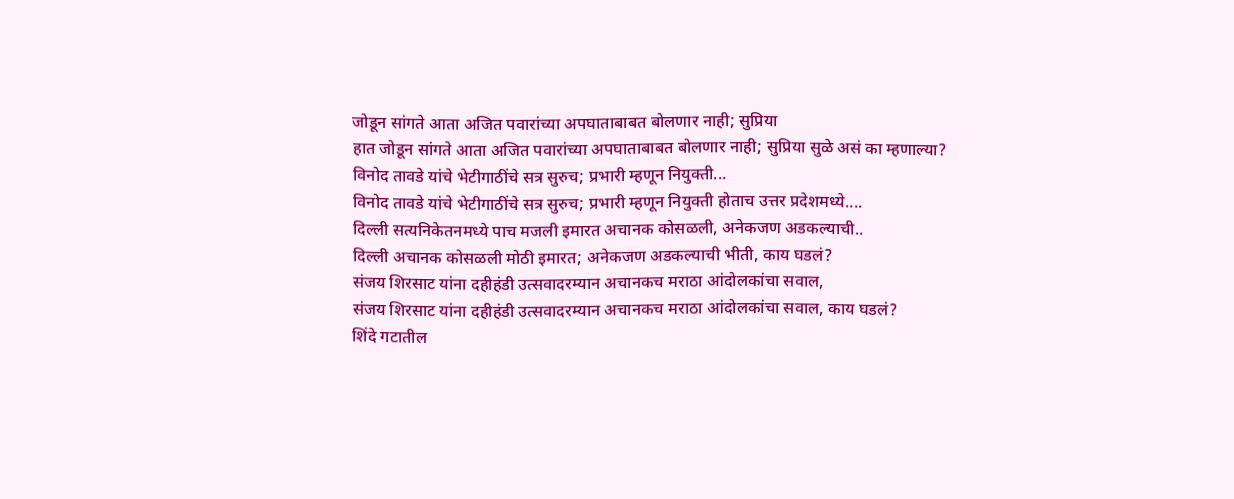जोडून सांगते आता अजित पवारांच्या अपघाताबाबत बोलणार नाही; सुप्रिया
हात जोडून सांगते आता अजित पवारांच्या अपघाताबाबत बोलणार नाही; सुप्रिया सुळे असं का म्हणाल्या?
विनोद तावडे यांचे भेटीगाठींचे सत्र सुरुच; प्रभारी म्हणून नियुक्ती...
विनोद तावडे यांचे भेटीगाठींचे सत्र सुरुच; प्रभारी म्हणून नियुक्ती होताच उत्तर प्रदेशमध्ये....
दिल्ली सत्यनिकेतनमध्ये पाच मजली इमारत अचानक कोसळली, अनेकजण अडकल्याची..
दिल्ली अचानक कोसळली मोठी इमारत; अनेकजण अडकल्याची भीती, काय घडलं?
संजय शिरसाट यांना दहीहंडी उत्सवादरम्यान अचानकच मराठा आंदोलकांचा सवाल,
संजय शिरसाट यांना दहीहंडी उत्सवादरम्यान अचानकच मराठा आंदोलकांचा सवाल, काय घडलं?
शिंदे गटातील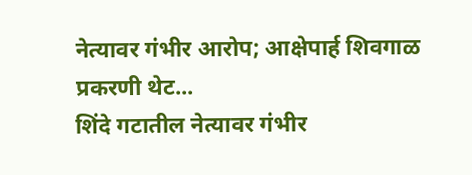नेत्यावर गंभीर आरोप; आक्षेपार्ह शिवगाळ प्रकरणी थेट...
शिंदे गटातील नेत्यावर गंभीर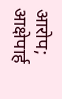आरोप; आक्षेपार्ह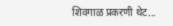शिवगाळ प्रकरणी थेट...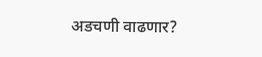अडचणी वाढणार?